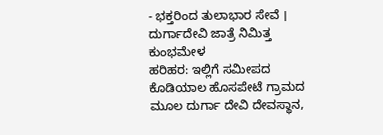- ಭಕ್ತರಿಂದ ತುಲಾಭಾರ ಸೇವೆ । ದುರ್ಗಾದೇವಿ ಜಾತ್ರೆ ನಿಮಿತ್ತ ಕುಂಭಮೇಳ
ಹರಿಹರ: ಇಲ್ಲಿಗೆ ಸಮೀಪದ ಕೊಡಿಯಾಲ ಹೊಸಪೇಟೆ ಗ್ರಾಮದ ಮೂಲ ದುರ್ಗಾ ದೇವಿ ದೇವಸ್ಥಾನ,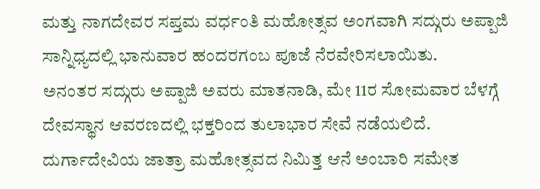ಮತ್ತು ನಾಗದೇವರ ಸಪ್ತಮ ವರ್ಧಂತಿ ಮಹೋತ್ಸವ ಅಂಗವಾಗಿ ಸದ್ಗುರು ಅಪ್ಪಾಜಿ ಸಾನ್ನಿಧ್ಯದಲ್ಲಿ ಭಾನುವಾರ ಹಂದರಗಂಬ ಪೂಜೆ ನೆರವೇರಿಸಲಾಯಿತು.
ಅನಂತರ ಸದ್ಗುರು ಅಪ್ಪಾಜಿ ಅವರು ಮಾತನಾಡಿ, ಮೇ 11ರ ಸೋಮವಾರ ಬೆಳಗ್ಗೆ ದೇವಸ್ಥಾನ ಆವರಣದಲ್ಲಿ ಭಕ್ತರಿಂದ ತುಲಾಭಾರ ಸೇವೆ ನಡೆಯಲಿದೆ. ದುರ್ಗಾದೇವಿಯ ಜಾತ್ರಾ ಮಹೋತ್ಸವದ ನಿಮಿತ್ತ ಆನೆ ಅಂಬಾರಿ ಸಮೇತ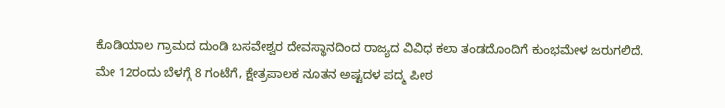ಕೊಡಿಯಾಲ ಗ್ರಾಮದ ದುಂಡಿ ಬಸವೇಶ್ವರ ದೇವಸ್ಥಾನದಿಂದ ರಾಜ್ಯದ ವಿವಿಧ ಕಲಾ ತಂಡದೊಂದಿಗೆ ಕುಂಭಮೇಳ ಜರುಗಲಿದೆ. ಮೇ 12ರಂದು ಬೆಳಗ್ಗೆ 8 ಗಂಟೆಗೆ, ಕ್ಷೇತ್ರಪಾಲಕ ನೂತನ ಅಷ್ಟದಳ ಪದ್ಮ ಪೀಠ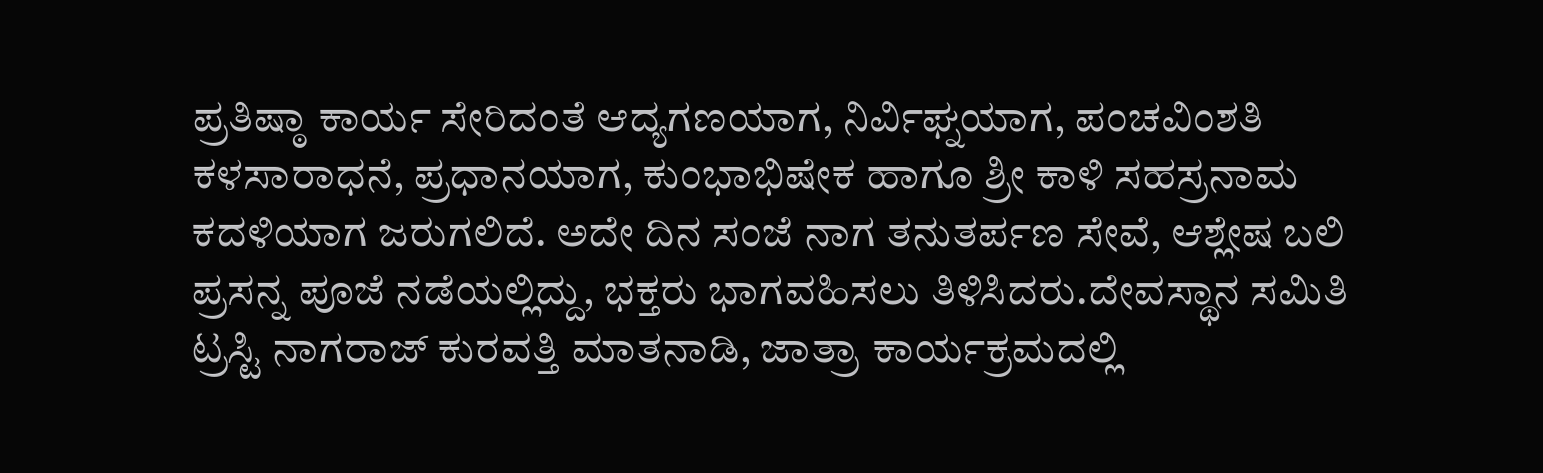ಪ್ರತಿಷ್ಠಾ ಕಾರ್ಯ ಸೇರಿದಂತೆ ಆದ್ಯಗಣಯಾಗ, ನಿರ್ವಿಘ್ನಯಾಗ, ಪಂಚವಿಂಶತಿ ಕಳಸಾರಾಧನೆ, ಪ್ರಧಾನಯಾಗ, ಕುಂಭಾಭಿಷೇಕ ಹಾಗೂ ಶ್ರೀ ಕಾಳಿ ಸಹಸ್ರನಾಮ ಕದಳಿಯಾಗ ಜರುಗಲಿದೆ. ಅದೇ ದಿನ ಸಂಜೆ ನಾಗ ತನುತರ್ಪಣ ಸೇವೆ, ಆಶ್ಲೇಷ ಬಲಿ ಪ್ರಸನ್ನ ಪೂಜೆ ನಡೆಯಲ್ಲಿದ್ದು, ಭಕ್ತರು ಭಾಗವಹಿಸಲು ತಿಳಿಸಿದರು.ದೇವಸ್ಥಾನ ಸಮಿತಿ ಟ್ರಸ್ಟಿ ನಾಗರಾಜ್ ಕುರವತ್ತಿ ಮಾತನಾಡಿ, ಜಾತ್ರಾ ಕಾರ್ಯಕ್ರಮದಲ್ಲಿ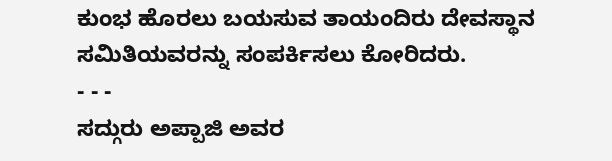ಕುಂಭ ಹೊರಲು ಬಯಸುವ ತಾಯಂದಿರು ದೇವಸ್ಥಾನ ಸಮಿತಿಯವರನ್ನು ಸಂಪರ್ಕಿಸಲು ಕೋರಿದರು.
- - -
ಸದ್ಗುರು ಅಪ್ಪಾಜಿ ಅವರ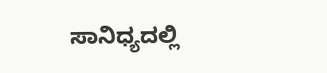ಸಾನಿಧ್ಯದಲ್ಲಿ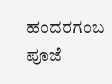ಹಂದರಗಂಬ ಪೂಜೆ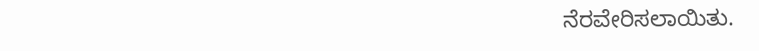ನೆರವೇರಿಸಲಾಯಿತು.